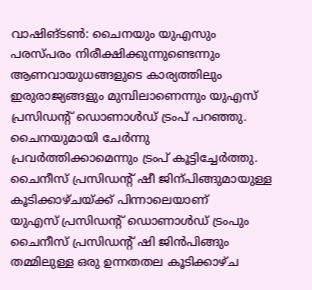വാഷിങ്ടൺ: ചൈനയും യുഎസും പരസ്പരം നിരീക്ഷിക്കുന്നുണ്ടെന്നും ആണവായുധങ്ങളുടെ കാര്യത്തിലും ഇരുരാജ്യങ്ങളും മുമ്പിലാണെന്നും യുഎസ് പ്രസിഡന്റ് ഡൊണാൾഡ് ട്രംപ് പറഞ്ഞു. ചൈനയുമായി ചേർന്നു പ്രവർത്തിക്കാമെന്നും ട്രംപ് കൂട്ടിച്ചേർത്തു. ചൈനീസ് പ്രസിഡന്റ് ഷീ ജിന്പിങ്ങുമായുള്ള കൂടിക്കാഴ്ചയ്ക്ക് പിന്നാലെയാണ്
യുഎസ് പ്രസിഡന്റ് ഡൊണാൾഡ് ട്രംപും ചൈനീസ് പ്രസിഡന്റ് ഷി ജിൻപിങ്ങും തമ്മിലുള്ള ഒരു ഉന്നതതല കൂടിക്കാഴ്ച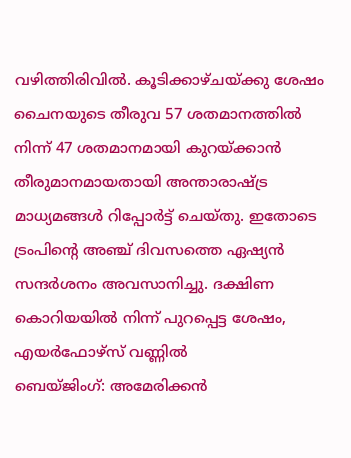വഴിത്തിരിവിൽ. കൂടിക്കാഴ്ചയ്ക്കു ശേഷം ചൈനയുടെ തീരുവ 57 ശതമാനത്തിൽ നിന്ന് 47 ശതമാനമായി കുറയ്ക്കാൻ തീരുമാനമായതായി അന്താരാഷ്ട്ര മാധ്യമങ്ങൾ റിപ്പോർട്ട് ചെയ്തു. ഇതോടെ ട്രംപിന്റെ അഞ്ച് ദിവസത്തെ ഏഷ്യൻ സന്ദർശനം അവസാനിച്ചു. ദക്ഷിണ കൊറിയയിൽ നിന്ന് പുറപ്പെട്ട ശേഷം, എയർഫോഴ്സ് വണ്ണിൽ
ബെയ്ജിംഗ്: അമേരിക്കൻ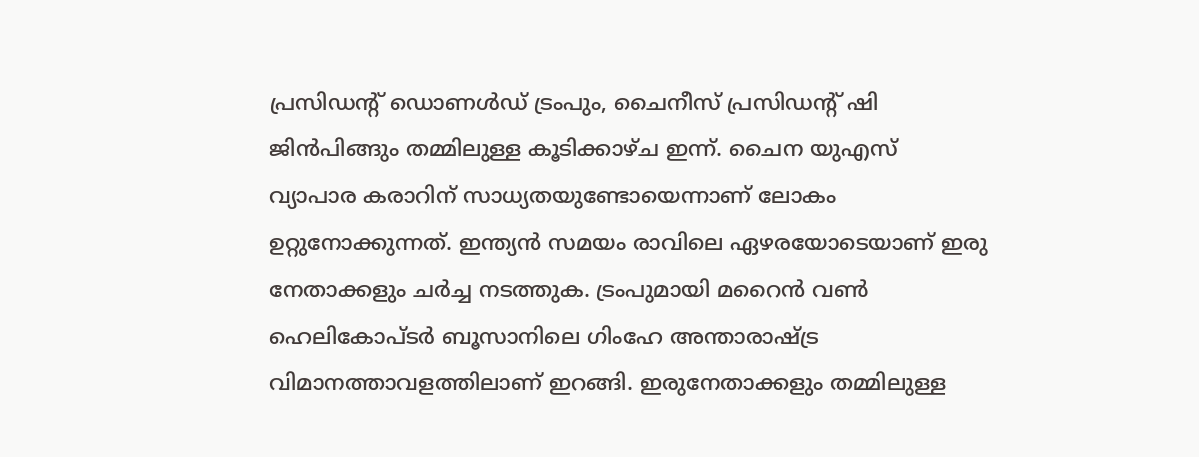പ്രസിഡന്റ് ഡൊണൾഡ് ട്രംപും, ചൈനീസ് പ്രസിഡന്റ് ഷി ജിൻപിങ്ങും തമ്മിലുള്ള കൂടിക്കാഴ്ച ഇന്ന്. ചൈന യുഎസ് വ്യാപാര കരാറിന് സാധ്യതയുണ്ടോയെന്നാണ് ലോകം ഉറ്റുനോക്കുന്നത്. ഇന്ത്യൻ സമയം രാവിലെ ഏഴരയോടെയാണ് ഇരു നേതാക്കളും ചർച്ച നടത്തുക. ട്രംപുമായി മറൈൻ വൺ ഹെലികോപ്ടർ ബൂസാനിലെ ഗിംഹേ അന്താരാഷ്ട്ര വിമാനത്താവളത്തിലാണ് ഇറങ്ങി. ഇരുനേതാക്കളും തമ്മിലുള്ള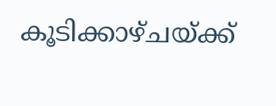കൂടിക്കാഴ്ചയ്ക്ക്